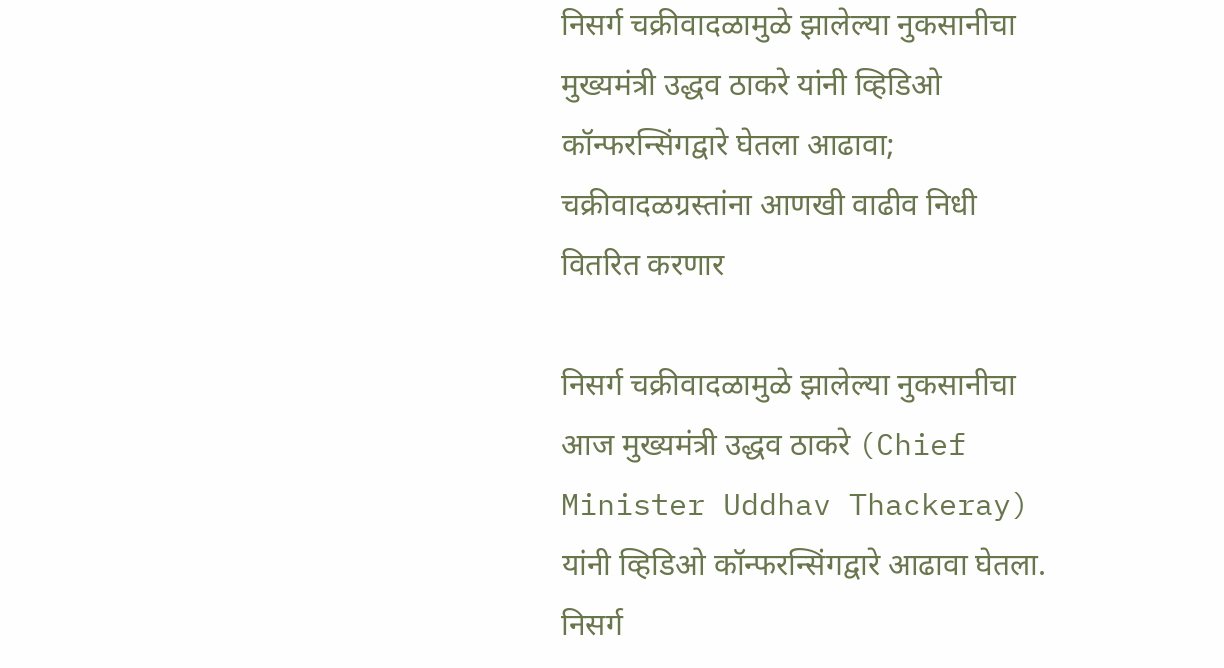निसर्ग चक्रीवादळामुळे झालेल्या नुकसानीचा मुख्यमंत्री उद्धव ठाकरे यांनी व्हिडिओ कॉन्फरन्सिंगद्वारे घेतला आढावा; चक्रीवादळग्रस्तांना आणखी वाढीव निधी वितरित करणार

निसर्ग चक्रीवादळामुळे झालेल्या नुकसानीचा आज मुख्यमंत्री उद्धव ठाकरे (Chief Minister Uddhav Thackeray) यांनी व्हिडिओ कॉन्फरन्सिंगद्वारे आढावा घेतला. निसर्ग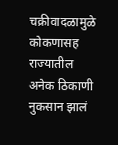चक्रीवादळामुळे कोकणासह राज्यातील अनेक ठिकाणी नुकसान झालं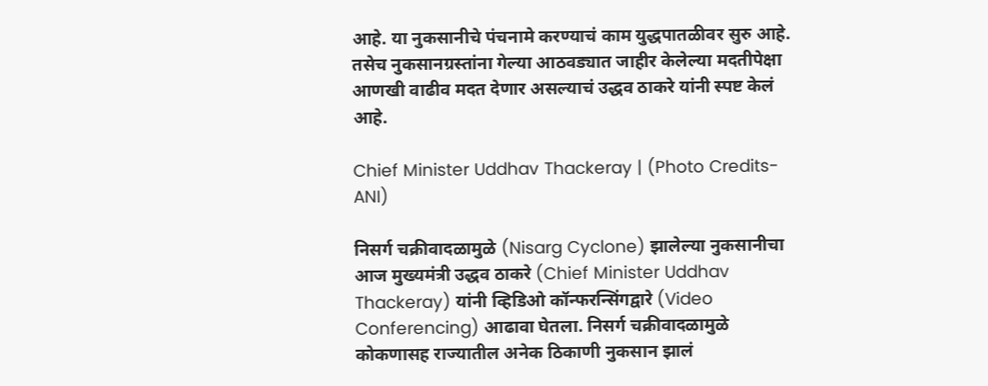आहे. या नुकसानीचे पंचनामे करण्याचं काम युद्धपातळीवर सुरु आहे. तसेच नुकसानग्रस्तांना गेल्या आठवड्यात जाहीर केलेल्या मदतीपेक्षा आणखी वाढीव मदत देणार असल्याचं उद्धव ठाकरे यांनी स्पष्ट केलं आहे.

Chief Minister Uddhav Thackeray | (Photo Credits- ANI)

निसर्ग चक्रीवादळामुळे (Nisarg Cyclone) झालेल्या नुकसानीचा आज मुख्यमंत्री उद्धव ठाकरे (Chief Minister Uddhav Thackeray) यांनी व्हिडिओ कॉन्फरन्सिंगद्वारे (Video Conferencing) आढावा घेतला. निसर्ग चक्रीवादळामुळे कोकणासह राज्यातील अनेक ठिकाणी नुकसान झालं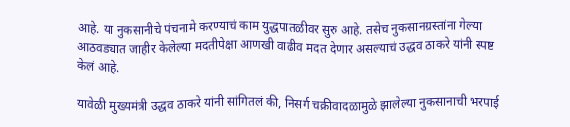आहे. या नुकसानीचे पंचनामे करण्याचं काम युद्धपातळीवर सुरु आहे. तसेच नुकसानग्रस्तांना गेल्या आठवड्यात जाहीर केलेल्या मदतीपेक्षा आणखी वाढीव मदत देणार असल्याचं उद्धव ठाकरे यांनी स्पष्ट केलं आहे.

यावेळी मुख्यमंत्री उद्धव ठाकरे यांनी सांगितलं की, निसर्ग चक्रीवादळामुळे झालेल्या नुकसानाची भरपाई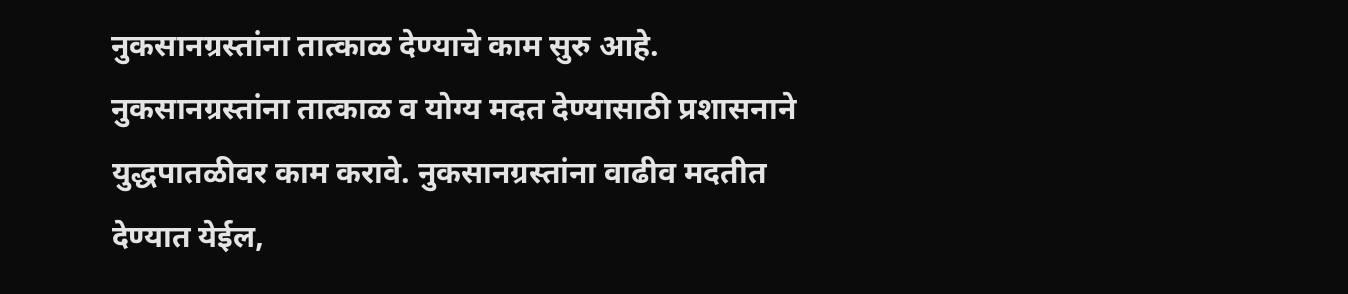नुकसानग्रस्तांना तात्काळ देण्याचे काम सुरु आहे. नुकसानग्रस्तांना तात्काळ व योग्य मदत देण्यासाठी प्रशासनाने युद्धपातळीवर काम करावे. नुकसानग्रस्तांना वाढीव मदतीत देण्यात येईल,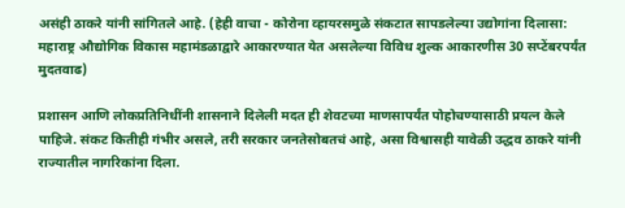असंही ठाकरे यांनी सांगितले आहे. (हेही वाचा - कोरोना व्हायरसमुळे संकटात सापडलेल्या उद्योगांना दिलासा: महाराष्ट्र औद्योगिक विकास महामंडळाद्वारे आकारण्यात येत असलेल्या विविध शुल्क आकारणीस 30 सप्टेंबरपर्यंत मुदतवाढ)

प्रशासन आणि लोकप्रतिनिधींनी शासनाने दिलेली मदत ही शेवटच्या माणसापर्यंत पोहोचण्यासाठी प्रयत्न केले पाहिजे. संकट कितीही गंभीर असले, तरी सरकार जनतेसोबतचं आहे, असा विश्वासही यावेळी उद्धव ठाकरे यांनी राज्यातील नागरिकांना दिला.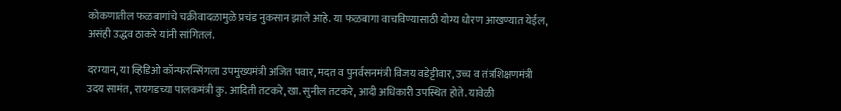कोकणातील फळबागांचे चक्रीवादळामुळे प्रचंड नुकसान झाले आहे. या फळबागा वाचविण्यासाठी योग्य धोरण आखण्यात येईल, असंही उद्धव ठाकरे यांनी सांगितलं.

दरम्यान, या व्हिडिओ कॉन्फरन्सिंगला उपमुख्यमंत्री अजित पवार, मदत व पुनर्वसनमंत्री विजय वडेट्टीवार, उच्च व तंत्रशिक्षणमंत्री उदय सामंत, रायगडच्या पालकमंत्री कु. आदिती तटकरे, खा. सुनील तटकरे, आदी अधिकारी उपस्थित होते. यावेळी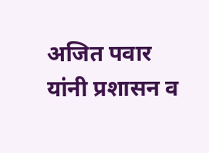अजित पवार यांनी प्रशासन व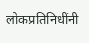लोकप्रतिनिधींनी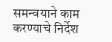समन्वयाने काम करण्याचे निर्देश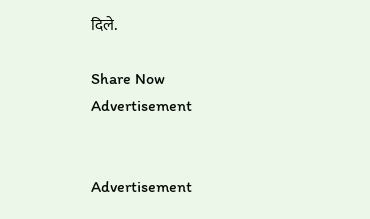दिले.

Share Now
Advertisement


Advertisement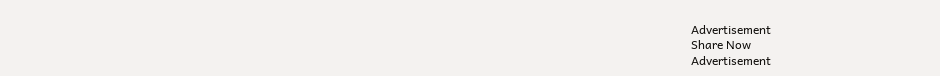Advertisement
Share Now
Advertisement